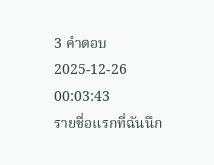3 คำตอบ2025-12-26 00:03:43
รายชื่อแรกที่ฉันนึก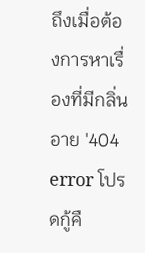ถึงเมื่อต้องการหาเรื่องที่มีกลิ่นอาย '404 error โปรดกู้คื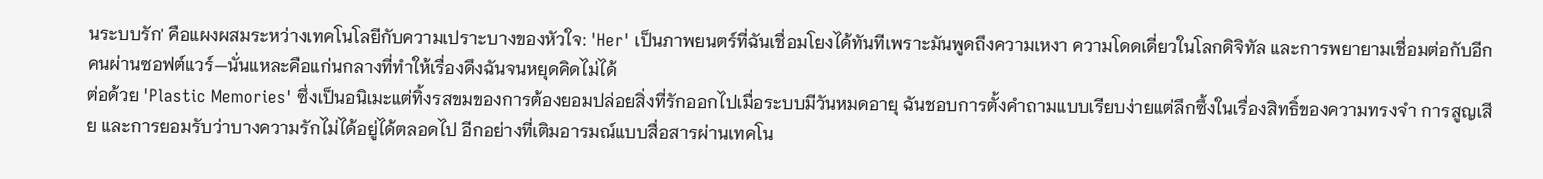นระบบรัก' คือแผงผสมระหว่างเทคโนโลยีกับความเปราะบางของหัวใจ: 'Her' เป็นภาพยนตร์ที่ฉันเชื่อมโยงได้ทันทีเพราะมันพูดถึงความเหงา ความโดดเดี่ยวในโลกดิจิทัล และการพยายามเชื่อมต่อกับอีกคนผ่านซอฟต์แวร์—นั่นแหละคือแก่นกลางที่ทำให้เรื่องดึงฉันจนหยุดคิดไม่ได้
ต่อด้วย 'Plastic Memories' ซึ่งเป็นอนิเมะแต่ทิ้งรสขมของการต้องยอมปล่อยสิ่งที่รักออกไปเมื่อระบบมีวันหมดอายุ ฉันชอบการตั้งคำถามแบบเรียบง่ายแต่ลึกซึ้งในเรื่องสิทธิ์ของความทรงจำ การสูญเสีย และการยอมรับว่าบางความรักไม่ได้อยู่ได้ตลอดไป อีกอย่างที่เติมอารมณ์แบบสื่อสารผ่านเทคโน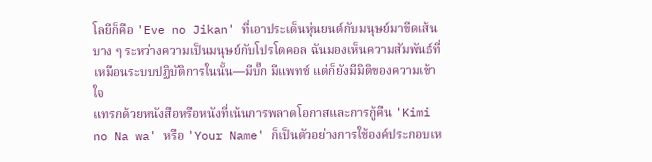โลยีก็คือ 'Eve no Jikan' ที่เอาประเด็นหุ่นยนต์กับมนุษย์มาขีดเส้นบาง ๆ ระหว่างความเป็นมนุษย์กับโปรโตคอล ฉันมองเห็นความสัมพันธ์ที่เหมือนระบบปฏิบัติการในนั้น—มีบั๊ก มีแพทช์ แต่ก็ยังมีมิติของความเข้าใจ
แทรกด้วยหนังสือหรือหนังที่เน้นการพลาดโอกาสและการกู้คืน 'Kimi no Na wa' หรือ 'Your Name' ก็เป็นตัวอย่างการใช้องค์ประกอบเห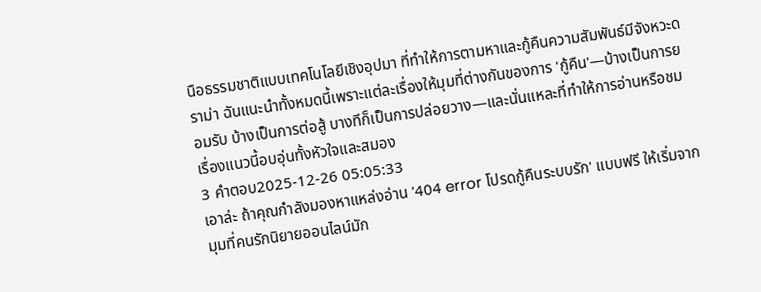นือธรรมชาติแบบเทคโนโลยีเชิงอุปมา ที่ทำให้การตามหาและกู้คืนความสัมพันธ์มีจังหวะดราม่า ฉันแนะนำทั้งหมดนี้เพราะแต่ละเรื่องให้มุมที่ต่างกันของการ 'กู้คืน'—บ้างเป็นการยอมรับ บ้างเป็นการต่อสู้ บางทีก็เป็นการปล่อยวาง—และนั่นแหละที่ทำให้การอ่านหรือชมเรื่องแนวนี้อบอุ่นทั้งหัวใจและสมอง
3 คำตอบ2025-12-26 05:05:33
เอาล่ะ ถ้าคุณกำลังมองหาแหล่งอ่าน '404 error โปรดกู้คืนระบบรัก' แบบฟรี ให้เริ่มจากมุมที่คนรักนิยายออนไลน์มัก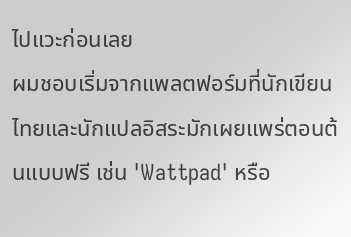ไปแวะก่อนเลย
ผมชอบเริ่มจากแพลตฟอร์มที่นักเขียนไทยและนักแปลอิสระมักเผยแพร่ตอนต้นแบบฟรี เช่น 'Wattpad' หรือ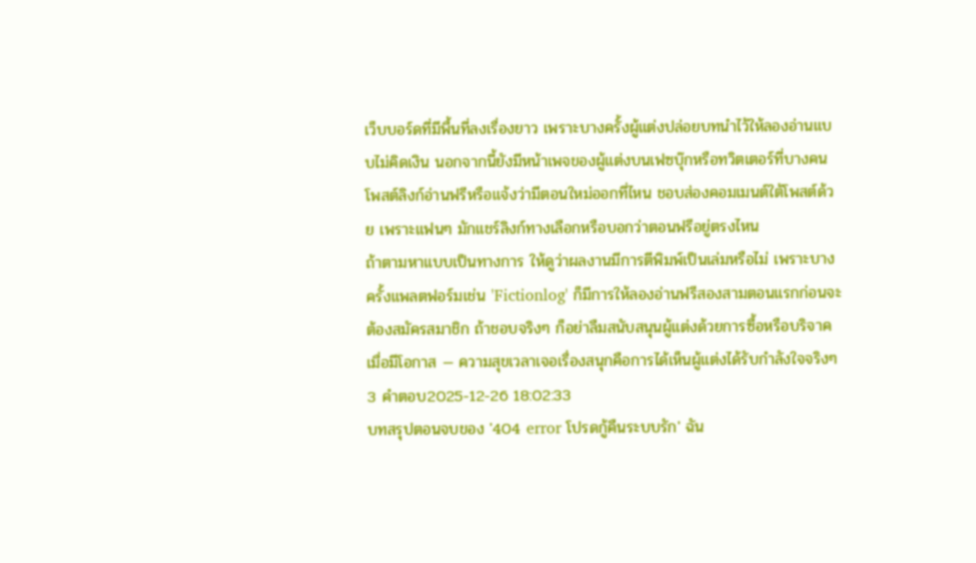เว็บบอร์ดที่มีพื้นที่ลงเรื่องยาว เพราะบางครั้งผู้แต่งปล่อยบทนำไว้ให้ลองอ่านแบบไม่คิดเงิน นอกจากนี้ยังมีหน้าเพจของผู้แต่งบนเฟซบุ๊กหรือทวิตเตอร์ที่บางคนโพสต์ลิงก์อ่านฟรีหรือแจ้งว่ามีตอนใหม่ออกที่ไหน ชอบส่องคอมเมนต์ใต้โพสต์ด้วย เพราะแฟนๆ มักแชร์ลิงก์ทางเลือกหรือบอกว่าตอนฟรีอยู่ตรงไหน
ถ้าตามหาแบบเป็นทางการ ให้ดูว่าผลงานมีการตีพิมพ์เป็นเล่มหรือไม่ เพราะบางครั้งแพลตฟอร์มเช่น 'Fictionlog' ก็มีการให้ลองอ่านฟรีสองสามตอนแรกก่อนจะต้องสมัครสมาชิก ถ้าชอบจริงๆ ก็อย่าลืมสนับสนุนผู้แต่งด้วยการซื้อหรือบริจาคเมื่อมีโอกาส — ความสุขเวลาเจอเรื่องสนุกคือการได้เห็นผู้แต่งได้รับกำลังใจจริงๆ
3 คำตอบ2025-12-26 18:02:33
บทสรุปตอนจบของ '404 error โปรดกู้คืนระบบรัก' ฉัน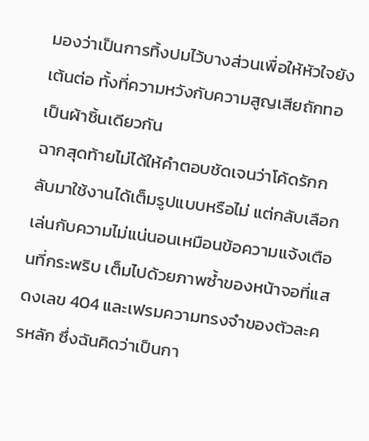มองว่าเป็นการทิ้งปมไว้บางส่วนเพื่อให้หัวใจยังเต้นต่อ ทั้งที่ความหวังกับความสูญเสียถักทอเป็นผ้าชิ้นเดียวกัน
ฉากสุดท้ายไม่ได้ให้คำตอบชัดเจนว่าโค้ดรักกลับมาใช้งานได้เต็มรูปแบบหรือไม่ แต่กลับเลือกเล่นกับความไม่แน่นอนเหมือนข้อความแจ้งเตือนที่กระพริบ เต็มไปด้วยภาพซ้ำของหน้าจอที่แสดงเลข 404 และเฟรมความทรงจำของตัวละครหลัก ซึ่งฉันคิดว่าเป็นกา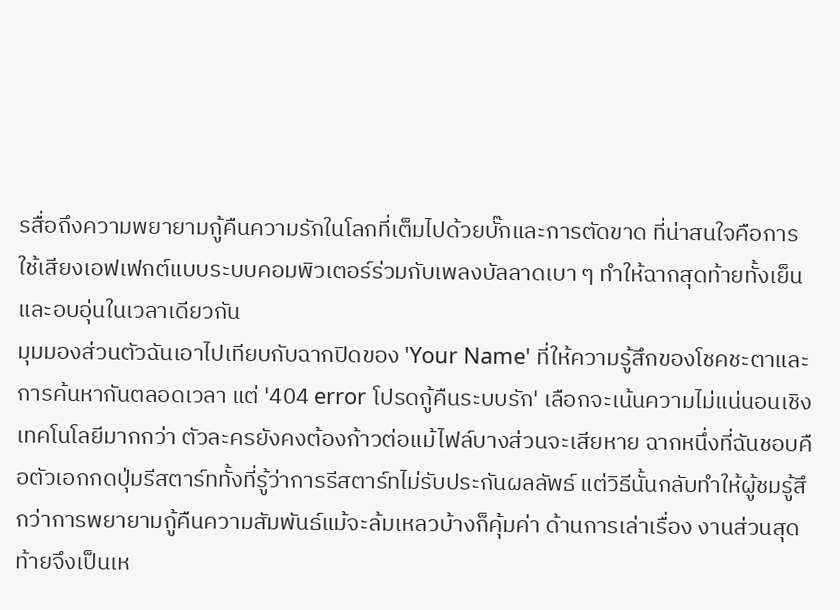รสื่อถึงความพยายามกู้คืนความรักในโลกที่เต็มไปด้วยบั๊กและการตัดขาด ที่น่าสนใจคือการใช้เสียงเอฟเฟกต์แบบระบบคอมพิวเตอร์ร่วมกับเพลงบัลลาดเบา ๆ ทำให้ฉากสุดท้ายทั้งเย็นและอบอุ่นในเวลาเดียวกัน
มุมมองส่วนตัวฉันเอาไปเทียบกับฉากปิดของ 'Your Name' ที่ให้ความรู้สึกของโชคชะตาและการค้นหากันตลอดเวลา แต่ '404 error โปรดกู้คืนระบบรัก' เลือกจะเน้นความไม่แน่นอนเชิงเทคโนโลยีมากกว่า ตัวละครยังคงต้องก้าวต่อแม้ไฟล์บางส่วนจะเสียหาย ฉากหนึ่งที่ฉันชอบคือตัวเอกกดปุ่มรีสตาร์ททั้งที่รู้ว่าการรีสตาร์ทไม่รับประกันผลลัพธ์ แต่วิธีนั้นกลับทำให้ผู้ชมรู้สึกว่าการพยายามกู้คืนความสัมพันธ์แม้จะล้มเหลวบ้างก็คุ้มค่า ด้านการเล่าเรื่อง งานส่วนสุดท้ายจึงเป็นเห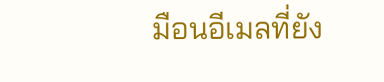มือนอีเมลที่ยัง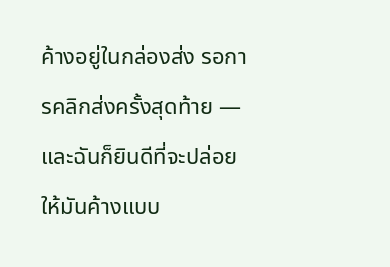ค้างอยู่ในกล่องส่ง รอการคลิกส่งครั้งสุดท้าย — และฉันก็ยินดีที่จะปล่อยให้มันค้างแบบ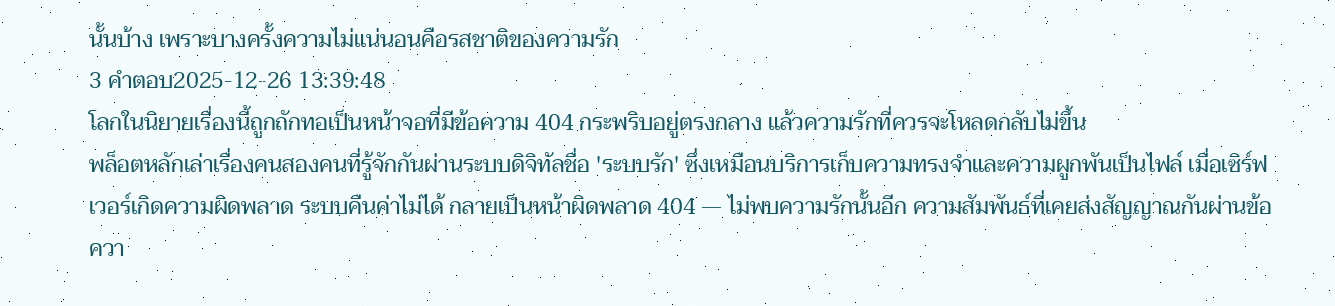นั้นบ้าง เพราะบางครั้งความไม่แน่นอนคือรสชาติของความรัก
3 คำตอบ2025-12-26 13:39:48
โลกในนิยายเรื่องนี้ถูกถักทอเป็นหน้าจอที่มีข้อความ 404 กระพริบอยู่ตรงกลาง แล้วความรักที่ควรจะโหลดกลับไม่ขึ้น
พล็อตหลักเล่าเรื่องคนสองคนที่รู้จักกันผ่านระบบดิจิทัลชื่อ 'ระบบรัก' ซึ่งเหมือนบริการเก็บความทรงจำและความผูกพันเป็นไฟล์ เมื่อเซิร์ฟเวอร์เกิดความผิดพลาด ระบบคืนค่าไม่ได้ กลายเป็นหน้าผิดพลาด 404 — ไม่พบความรักนั้นอีก ความสัมพันธ์ที่เคยส่งสัญญาณกันผ่านข้อควา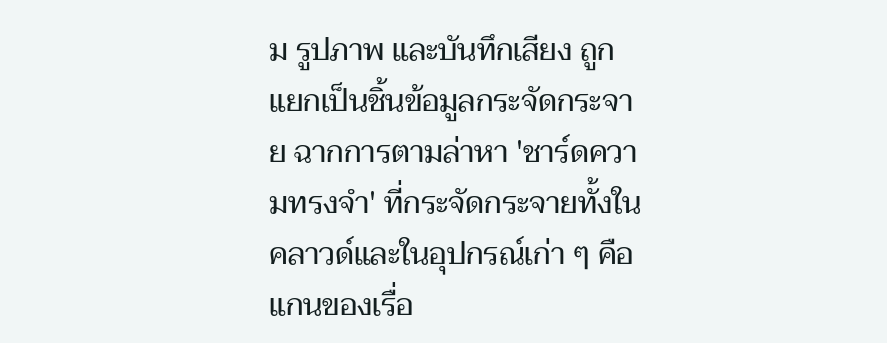ม รูปภาพ และบันทึกเสียง ถูกแยกเป็นชิ้นข้อมูลกระจัดกระจาย ฉากการตามล่าหา 'ชาร์ดความทรงจำ' ที่กระจัดกระจายทั้งในคลาวด์และในอุปกรณ์เก่า ๆ คือแกนของเรื่อ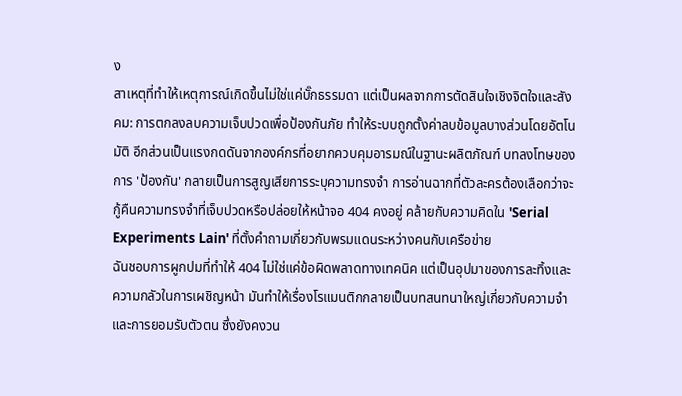ง
สาเหตุที่ทำให้เหตุการณ์เกิดขึ้นไม่ใช่แค่บั๊กธรรมดา แต่เป็นผลจากการตัดสินใจเชิงจิตใจและสังคม: การตกลงลบความเจ็บปวดเพื่อป้องกันภัย ทำให้ระบบถูกตั้งค่าลบข้อมูลบางส่วนโดยอัตโนมัติ อีกส่วนเป็นแรงกดดันจากองค์กรที่อยากควบคุมอารมณ์ในฐานะผลิตภัณฑ์ บทลงโทษของการ 'ป้องกัน' กลายเป็นการสูญเสียการระบุความทรงจำ การอ่านฉากที่ตัวละครต้องเลือกว่าจะกู้คืนความทรงจำที่เจ็บปวดหรือปล่อยให้หน้าจอ 404 คงอยู่ คล้ายกับความคิดใน 'Serial Experiments Lain' ที่ตั้งคำถามเกี่ยวกับพรมแดนระหว่างคนกับเครือข่าย
ฉันชอบการผูกปมที่ทำให้ 404 ไม่ใช่แค่ข้อผิดพลาดทางเทคนิค แต่เป็นอุปมาของการละทิ้งและความกลัวในการเผชิญหน้า มันทำให้เรื่องโรแมนติกกลายเป็นบทสนทนาใหญ่เกี่ยวกับความจำและการยอมรับตัวตน ซึ่งยังคงวน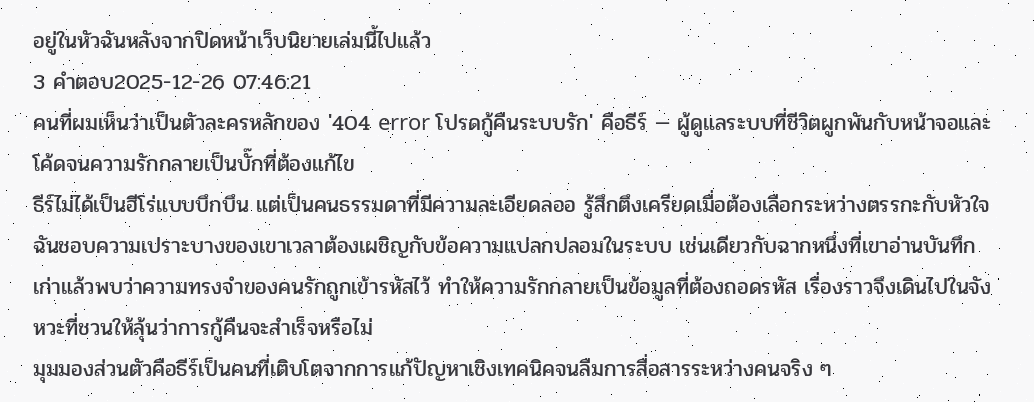อยู่ในหัวฉันหลังจากปิดหน้าเว็บนิยายเล่มนี้ไปแล้ว
3 คำตอบ2025-12-26 07:46:21
คนที่ผมเห็นว่าเป็นตัวละครหลักของ '404 error โปรดกู้คืนระบบรัก' คือธีร์ — ผู้ดูแลระบบที่ชีวิตผูกพันกับหน้าจอและโค้ดจนความรักกลายเป็นบั๊กที่ต้องแก้ไข
ธีร์ไม่ได้เป็นฮีโร่แบบบึกบึน แต่เป็นคนธรรมดาที่มีความละเอียดลออ รู้สึกตึงเครียดเมื่อต้องเลือกระหว่างตรรกะกับหัวใจ ฉันชอบความเปราะบางของเขาเวลาต้องเผชิญกับข้อความแปลกปลอมในระบบ เช่นเดียวกับฉากหนึ่งที่เขาอ่านบันทึกเก่าแล้วพบว่าความทรงจำของคนรักถูกเข้ารหัสไว้ ทำให้ความรักกลายเป็นข้อมูลที่ต้องถอดรหัส เรื่องราวจึงเดินไปในจังหวะที่ชวนให้ลุ้นว่าการกู้คืนจะสำเร็จหรือไม่
มุมมองส่วนตัวคือธีร์เป็นคนที่เติบโตจากการแก้ปัญหาเชิงเทคนิคจนลืมการสื่อสารระหว่างคนจริง ๆ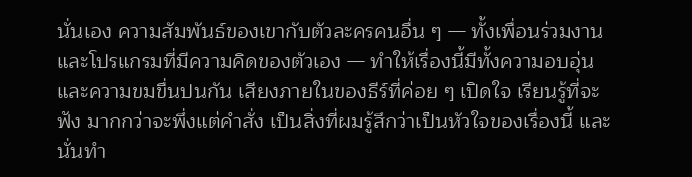นั่นเอง ความสัมพันธ์ของเขากับตัวละครคนอื่น ๆ — ทั้งเพื่อนร่วมงานและโปรแกรมที่มีความคิดของตัวเอง — ทำให้เรื่องนี้มีทั้งความอบอุ่นและความขมขื่นปนกัน เสียงภายในของธีร์ที่ค่อย ๆ เปิดใจ เรียนรู้ที่จะฟัง มากกว่าจะพึ่งแต่คำสั่ง เป็นสิ่งที่ผมรู้สึกว่าเป็นหัวใจของเรื่องนี้ และนั่นทำ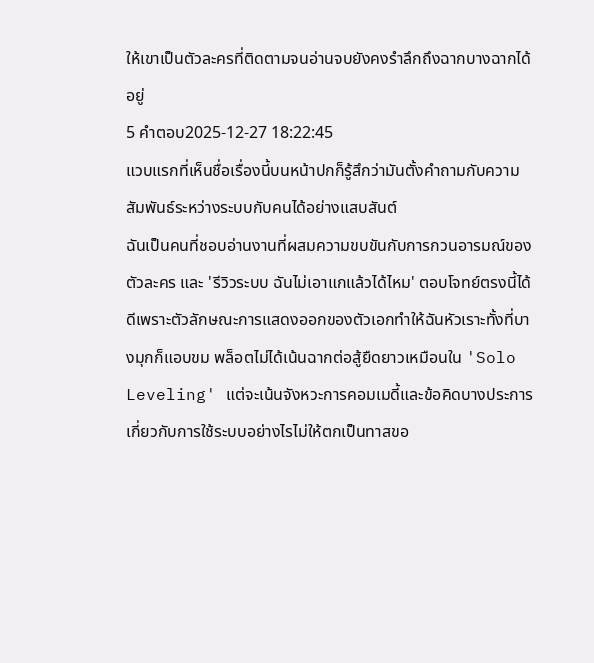ให้เขาเป็นตัวละครที่ติดตามจนอ่านจบยังคงรำลึกถึงฉากบางฉากได้อยู่
5 คำตอบ2025-12-27 18:22:45
แวบแรกที่เห็นชื่อเรื่องนี้บนหน้าปกก็รู้สึกว่ามันตั้งคำถามกับความสัมพันธ์ระหว่างระบบกับคนได้อย่างแสบสันต์
ฉันเป็นคนที่ชอบอ่านงานที่ผสมความขบขันกับการกวนอารมณ์ของตัวละคร และ 'รีวิวระบบ ฉันไม่เอาแกแล้วได้ไหม' ตอบโจทย์ตรงนี้ได้ดีเพราะตัวลักษณะการแสดงออกของตัวเอกทำให้ฉันหัวเราะทั้งที่บางมุกก็แอบขม พล็อตไม่ได้เน้นฉากต่อสู้ยืดยาวเหมือนใน 'Solo Leveling' แต่จะเน้นจังหวะการคอมเมดี้และข้อคิดบางประการเกี่ยวกับการใช้ระบบอย่างไรไม่ให้ตกเป็นทาสขอ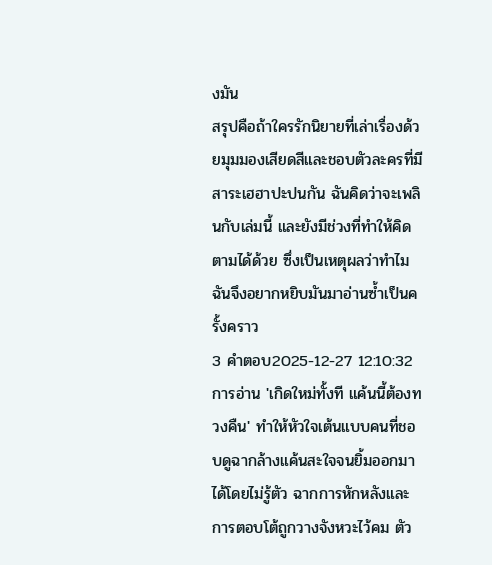งมัน
สรุปคือถ้าใครรักนิยายที่เล่าเรื่องด้วยมุมมองเสียดสีและชอบตัวละครที่มีสาระเฮฮาปะปนกัน ฉันคิดว่าจะเพลินกับเล่มนี้ และยังมีช่วงที่ทำให้คิดตามได้ด้วย ซึ่งเป็นเหตุผลว่าทำไมฉันจึงอยากหยิบมันมาอ่านซ้ำเป็นครั้งคราว
3 คำตอบ2025-12-27 12:10:32
การอ่าน 'เกิดใหม่ทั้งที แค้นนี้ต้องทวงคืน' ทำให้หัวใจเต้นแบบคนที่ชอบดูฉากล้างแค้นสะใจจนยิ้มออกมาได้โดยไม่รู้ตัว ฉากการหักหลังและการตอบโต้ถูกวางจังหวะไว้คม ตัว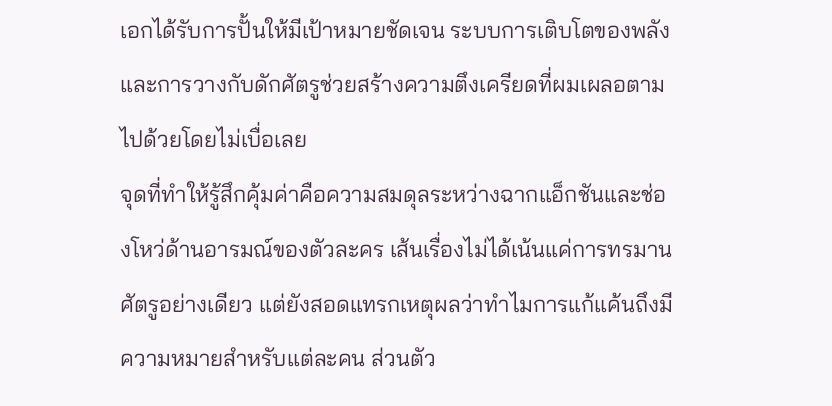เอกได้รับการปั้นให้มีเป้าหมายชัดเจน ระบบการเติบโตของพลังและการวางกับดักศัตรูช่วยสร้างความตึงเครียดที่ผมเผลอตามไปด้วยโดยไม่เบื่อเลย
จุดที่ทำให้รู้สึกคุ้มค่าคือความสมดุลระหว่างฉากแอ็กชันและช่องโหว่ด้านอารมณ์ของตัวละคร เส้นเรื่องไม่ได้เน้นแค่การทรมานศัตรูอย่างเดียว แต่ยังสอดแทรกเหตุผลว่าทำไมการแก้แค้นถึงมีความหมายสำหรับแต่ละคน ส่วนตัว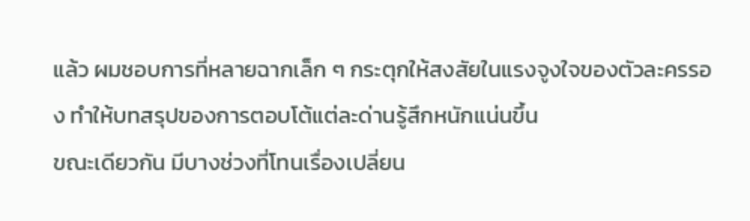แล้ว ผมชอบการที่หลายฉากเล็ก ๆ กระตุกให้สงสัยในแรงจูงใจของตัวละครรอง ทำให้บทสรุปของการตอบโต้แต่ละด่านรู้สึกหนักแน่นขึ้น
ขณะเดียวกัน มีบางช่วงที่โทนเรื่องเปลี่ยน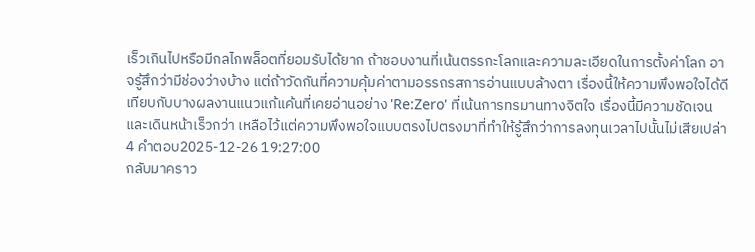เร็วเกินไปหรือมีกลไกพล็อตที่ยอมรับได้ยาก ถ้าชอบงานที่เน้นตรรกะโลกและความละเอียดในการตั้งค่าโลก อาจรู้สึกว่ามีช่องว่างบ้าง แต่ถ้าวัดกันที่ความคุ้มค่าตามอรรถรสการอ่านแบบล้างตา เรื่องนี้ให้ความพึงพอใจได้ดี เทียบกับบางผลงานแนวแก้แค้นที่เคยอ่านอย่าง 'Re:Zero' ที่เน้นการทรมานทางจิตใจ เรื่องนี้มีความชัดเจนและเดินหน้าเร็วกว่า เหลือไว้แต่ความพึงพอใจแบบตรงไปตรงมาที่ทำให้รู้สึกว่าการลงทุนเวลาไปนั้นไม่เสียเปล่า
4 คำตอบ2025-12-26 19:27:00
กลับมาคราว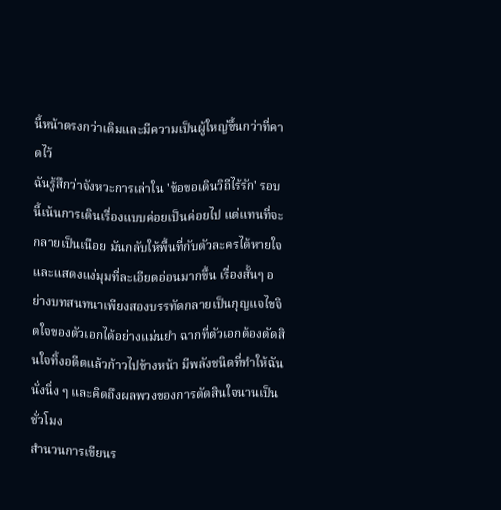นี้หน้าตรงกว่าเดิมและมีความเป็นผู้ใหญ่ขึ้นกว่าที่คาดไว้
ฉันรู้สึกว่าจังหวะการเล่าใน 'ข้อขอเดินวิถีไร้รัก' รอบนี้เน้นการเดินเรื่องแบบค่อยเป็นค่อยไป แต่แทนที่จะกลายเป็นเนือย มันกลับให้พื้นที่กับตัวละครได้หายใจและแสดงแง่มุมที่ละเอียดอ่อนมากขึ้น เรื่องสั้นๆ อย่างบทสนทนาเพียงสองบรรทัดกลายเป็นกุญแจไขจิตใจของตัวเอกได้อย่างแม่นยำ ฉากที่ตัวเอกต้องตัดสินใจทิ้งอดีตแล้วก้าวไปข้างหน้า มีพลังชนิดที่ทำให้ฉันนั่งนิ่ง ๆ และคิดถึงผลพวงของการตัดสินใจนานเป็นชั่วโมง
สำนวนการเขียนร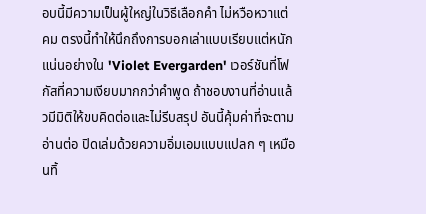อบนี้มีความเป็นผู้ใหญ่ในวิธีเลือกคำ ไม่หวือหวาแต่คม ตรงนี้ทำให้นึกถึงการบอกเล่าแบบเรียบแต่หนักแน่นอย่างใน 'Violet Evergarden' เวอร์ชันที่โฟกัสที่ความเงียบมากกว่าคำพูด ถ้าชอบงานที่อ่านแล้วมีมิติให้ขบคิดต่อและไม่รีบสรุป อันนี้คุ้มค่าที่จะตามอ่านต่อ ปิดเล่มด้วยความอิ่มเอมแบบแปลก ๆ เหมือนทิ้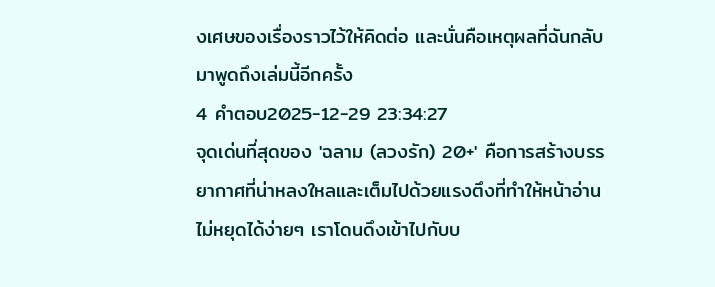งเศษของเรื่องราวไว้ให้คิดต่อ และนั่นคือเหตุผลที่ฉันกลับมาพูดถึงเล่มนี้อีกครั้ง
4 คำตอบ2025-12-29 23:34:27
จุดเด่นที่สุดของ 'ฉลาม (ลวงรัก) 20+' คือการสร้างบรรยากาศที่น่าหลงใหลและเต็มไปด้วยแรงตึงที่ทำให้หน้าอ่านไม่หยุดได้ง่ายๆ เราโดนดึงเข้าไปกับบ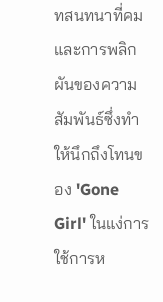ทสนทนาที่คมและการพลิกผันของความสัมพันธ์ซึ่งทำให้นึกถึงโทนของ 'Gone Girl' ในแง่การใช้การห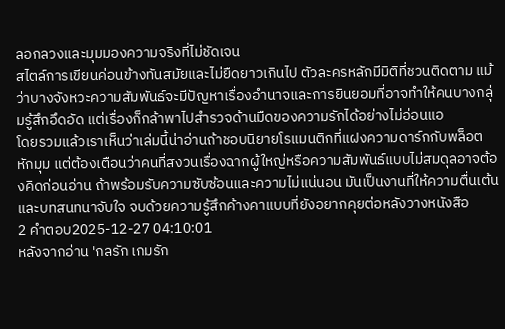ลอกลวงและมุมมองความจริงที่ไม่ชัดเจน
สไตล์การเขียนค่อนข้างทันสมัยและไม่ยืดยาวเกินไป ตัวละครหลักมีมิติที่ชวนติดตาม แม้ว่าบางจังหวะความสัมพันธ์จะมีปัญหาเรื่องอำนาจและการยินยอมที่อาจทำให้คนบางกลุ่มรู้สึกอึดอัด แต่เรื่องก็กล้าพาไปสำรวจด้านมืดของความรักได้อย่างไม่อ่อนแอ
โดยรวมแล้วเราเห็นว่าเล่มนี้น่าอ่านถ้าชอบนิยายโรแมนติกที่แฝงความดาร์กกับพล็อตหักมุม แต่ต้องเตือนว่าคนที่สงวนเรื่องฉากผู้ใหญ่หรือความสัมพันธ์แบบไม่สมดุลอาจต้องคิดก่อนอ่าน ถ้าพร้อมรับความซับซ้อนและความไม่แน่นอน มันเป็นงานที่ให้ความตื่นเต้นและบทสนทนาจับใจ จบด้วยความรู้สึกค้างคาแบบที่ยังอยากคุยต่อหลังวางหนังสือ
2 คำตอบ2025-12-27 04:10:01
หลังจากอ่าน 'กลรัก เกมรัก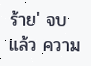ร้าย' จบแล้ว ความ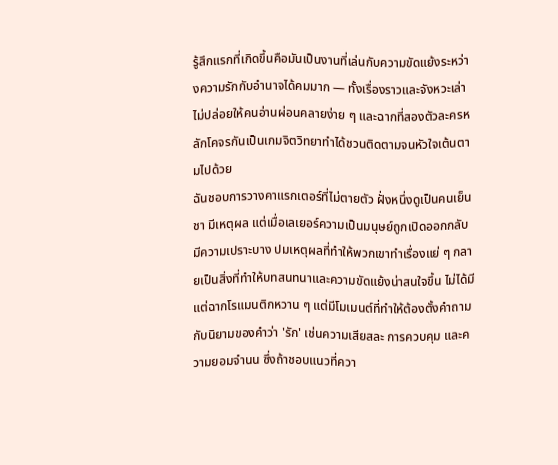รู้สึกแรกที่เกิดขึ้นคือมันเป็นงานที่เล่นกับความขัดแย้งระหว่างความรักกับอำนาจได้คมมาก — ทั้งเรื่องราวและจังหวะเล่าไม่ปล่อยให้คนอ่านผ่อนคลายง่าย ๆ และฉากที่สองตัวละครหลักโคจรกันเป็นเกมจิตวิทยาทำได้ชวนติดตามจนหัวใจเต้นตามไปด้วย
ฉันชอบการวางคาแรกเตอร์ที่ไม่ตายตัว ฝั่งหนึ่งดูเป็นคนเย็นชา มีเหตุผล แต่เมื่อเลเยอร์ความเป็นมนุษย์ถูกเปิดออกกลับมีความเปราะบาง ปมเหตุผลที่ทำให้พวกเขาทำเรื่องแย่ ๆ กลายเป็นสิ่งที่ทำให้บทสนทนาและความขัดแย้งน่าสนใจขึ้น ไม่ได้มีแต่ฉากโรแมนติกหวาน ๆ แต่มีโมเมนต์ที่ทำให้ต้องตั้งคำถามกับนิยามของคำว่า 'รัก' เช่นความเสียสละ การควบคุม และความยอมจำนน ซึ่งถ้าชอบแนวที่ควา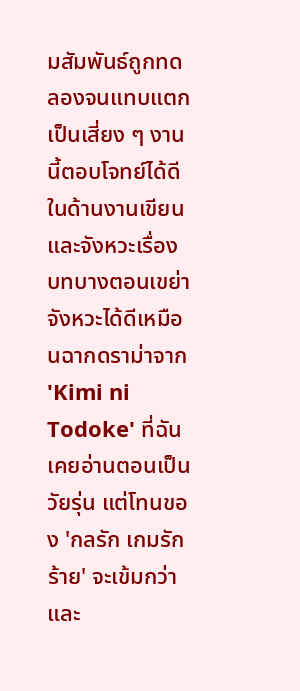มสัมพันธ์ถูกทดลองจนแทบแตกเป็นเสี่ยง ๆ งานนี้ตอบโจทย์ได้ดี
ในด้านงานเขียนและจังหวะเรื่อง บทบางตอนเขย่าจังหวะได้ดีเหมือนฉากดราม่าจาก 'Kimi ni Todoke' ที่ฉันเคยอ่านตอนเป็นวัยรุ่น แต่โทนของ 'กลรัก เกมรักร้าย' จะเข้มกว่าและ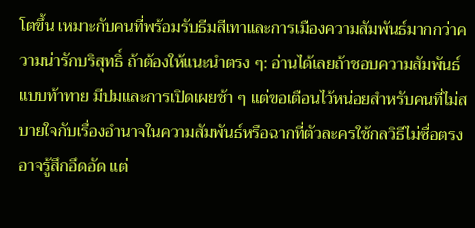โตขึ้น เหมาะกับคนที่พร้อมรับธีมสีเทาและการเมืองความสัมพันธ์มากกว่าความน่ารักบริสุทธิ์ ถ้าต้องให้แนะนำตรง ๆ: อ่านได้เลยถ้าชอบความสัมพันธ์แบบท้าทาย มีปมและการเปิดเผยช้า ๆ แต่ขอเตือนไว้หน่อยสำหรับคนที่ไม่สบายใจกับเรื่องอำนาจในความสัมพันธ์หรือฉากที่ตัวละครใช้กลวิธีไม่ซื่อตรง อาจรู้สึกอึดอัด แต่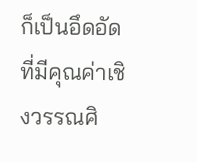ก็เป็นอึดอัดที่มีคุณค่าเชิงวรรณศิ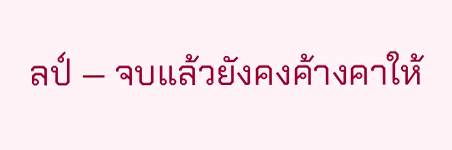ลป์ — จบแล้วยังคงค้างคาให้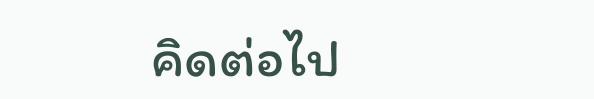คิดต่อไป